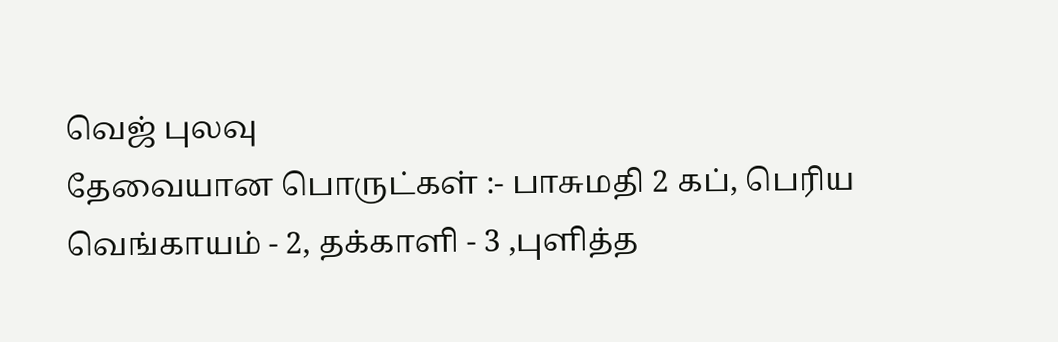வெஜ் புலவு
தேவையான பொருட்கள் :- பாசுமதி 2 கப், பெரிய வெங்காயம் - 2, தக்காளி - 3 ,புளித்த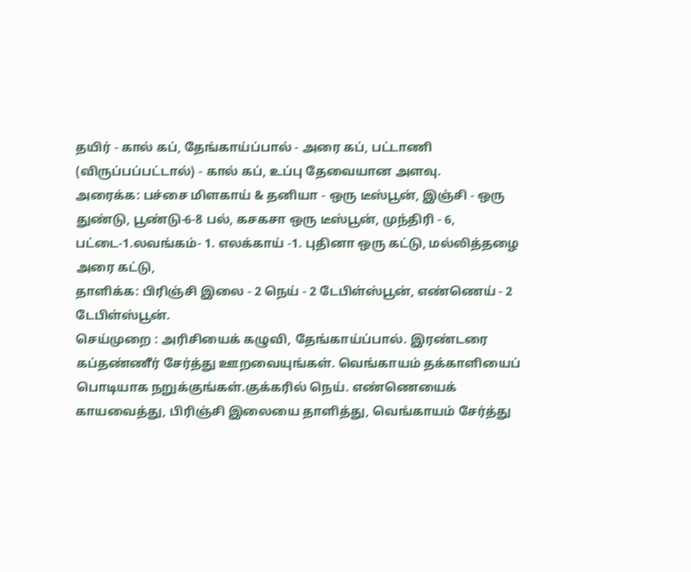தயிர் - கால் கப், தேங்காய்ப்பால் - அரை கப், பட்டாணி (விருப்பப்பட்டால்) - கால் கப், உப்பு தேவையான அளவு.
அரைக்க: பச்சை மிளகாய் & தனியா - ஒரு டீஸ்பூன், இஞ்சி - ஒரு துண்டு, பூண்டு-6-8 பல், கசகசா ஒரு டீஸ்பூன், முந்திரி - 6, பட்டை-1.லவங்கம்- 1. எலக்காய் -1. புதினா ஒரு கட்டு, மல்லித்தழை அரை கட்டு,
தாளிக்க: பிரிஞ்சி இலை - 2 நெய் - 2 டேபிள்ஸ்பூன், எண்ணெய் - 2 டேபிள்ஸ்பூன்.
செய்முறை : அரிசியைக் கழுவி, தேங்காய்ப்பால். இரண்டரை கப்தண்ணீர் சேர்த்து ஊறவையுங்கள். வெங்காயம் தக்காளியைப் பொடியாக நறுக்குங்கள்.குக்கரில் நெய். எண்ணெயைக் காயவைத்து, பிரிஞ்சி இலையை தாளித்து, வெங்காயம் சேர்த்து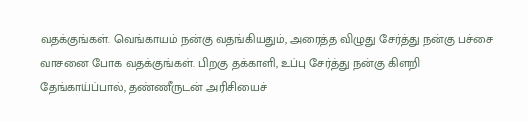வதக்குங்கள். வெங்காயம் நன்கு வதங்கியதும், அரைத்த விழுது சேர்த்து நன்கு பச்சை வாசனை போக வதக்குங்கள். பிறகு தக்காளி, உப்பு சேர்த்து நன்கு கிளறி தேங்காய்ப்பால், தண்ணீருடன் அரிசியைச்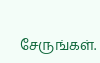சேருங்கள்.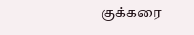குக்கரை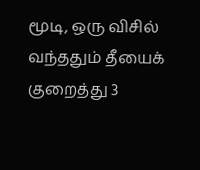மூடி, ஒரு விசில் வந்ததும் தீயைக் குறைத்து 3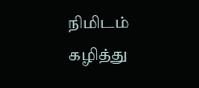நிமிடம் கழித்து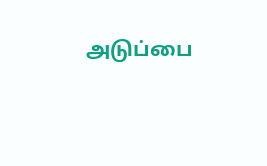அடுப்பை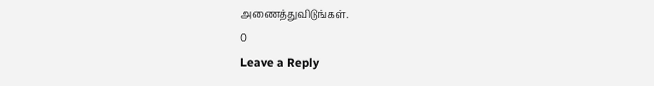அணைத்துவிடுங்கள்.
0
Leave a Reply